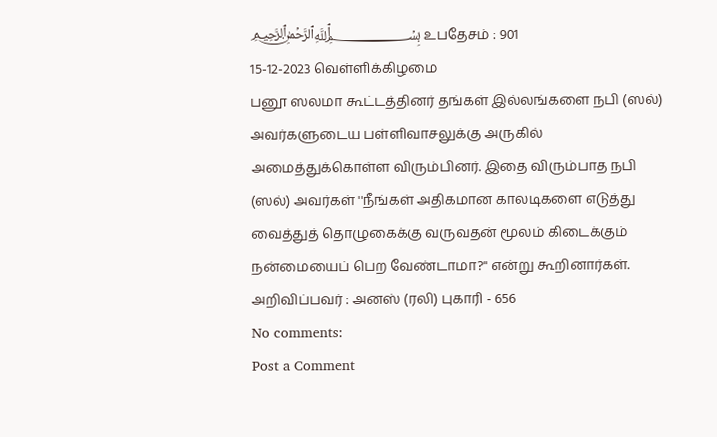﷽ உபதேசம் : 901
15-12-2023 வெள்ளிக்கிழமை
பனூ ஸலமா கூட்டத்தினர் தங்கள் இல்லங்களை நபி (ஸல்) அவர்களுடைய பள்ளிவாசலுக்கு அருகில் அமைத்துக்கொள்ள விரும்பினர். இதை விரும்பாத நபி (ஸல்) அவர்கள் ''நீங்கள் அதிகமான காலடிகளை எடுத்து வைத்துத் தொழுகைக்கு வருவதன் மூலம் கிடைக்கும் நன்மையைப் பெற வேண்டாமா?'' என்று கூறினார்கள்.
அறிவிப்பவர் : அனஸ் (ரலி) புகாரி - 656
No comments:
Post a Comment